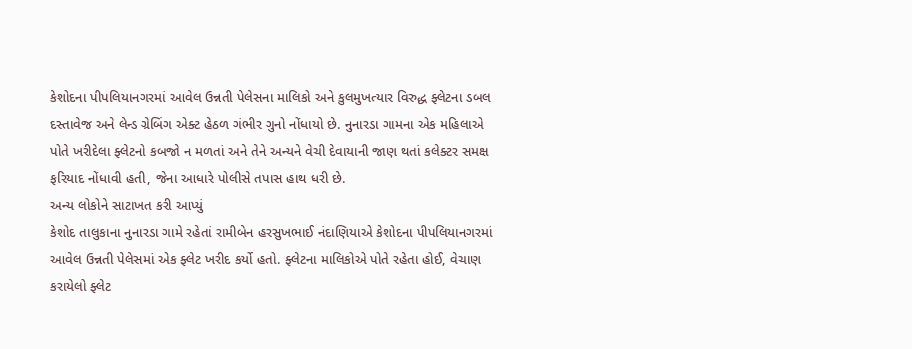કેશોદના પીપલિયાનગરમાં આવેલ ઉન્નતી પેલેસના માલિકો અને કુલમુખત્યાર વિરુદ્ધ ફ્લેટના ડબલ દસ્તાવેજ અને લેન્ડ ગ્રેબિંગ એક્ટ હેઠળ ગંભીર ગુનો નોંધાયો છે. નુનારડા ગામના એક મહિલાએ પોતે ખરીદેલા ફ્લેટનો કબજો ન મળતાં અને તેને અન્યને વેચી દેવાયાની જાણ થતાં કલેક્ટર સમક્ષ ફરિયાદ નોંધાવી હતી, જેના આધારે પોલીસે તપાસ હાથ ધરી છે.
અન્ય લોકોને સાટાખત કરી આપ્યું
કેશોદ તાલુકાના નુનારડા ગામે રહેતાં રામીબેન હરસુખભાઈ નંદાણિયાએ કેશોદના પીપલિયાનગરમાં આવેલ ઉન્નતી પેલેસમાં એક ફ્લેટ ખરીદ કર્યો હતો. ફ્લેટના માલિકોએ પોતે રહેતા હોઈ, વેચાણ કરાયેલો ફ્લેટ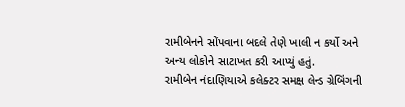રામીબેનને સોંપવાના બદલે તેણે ખાલી ન કર્યો અને અન્ય લોકોને સાટાખત કરી આપ્યું હતું.
રામીબેન નંદાણિયાએ કલેક્ટર સમક્ષ લેન્ડ ગ્રેબિંગની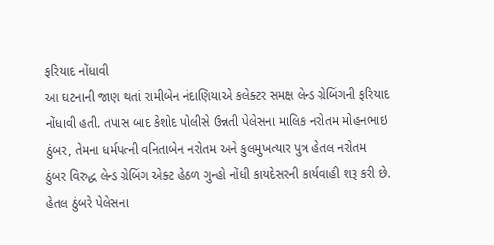ફરિયાદ નોંધાવી
આ ઘટનાની જાણ થતાં રામીબેન નંદાણિયાએ કલેક્ટર સમક્ષ લેન્ડ ગ્રેબિંગની ફરિયાદ નોંધાવી હતી. તપાસ બાદ કેશોદ પોલીસે ઉન્નતી પેલેસના માલિક નરોતમ મોહનભાઇ ઠુંબર, તેમના ધર્મપત્ની વનિતાબેન નરોતમ અને કુલમુખત્યાર પુત્ર હેતલ નરોતમ ઠુંબર વિરુદ્ધ લેન્ડ ગ્રેબિંગ એક્ટ હેઠળ ગુન્હો નોંધી કાયદેસરની કાર્યવાહી શરૂ કરી છે.
હેતલ ઠુંબરે પેલેસના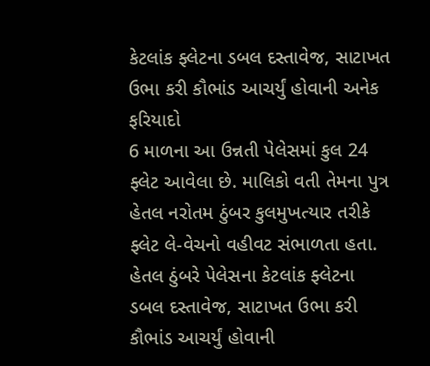કેટલાંક ફ્લેટના ડબલ દસ્તાવેજ, સાટાખત ઉભા કરી કૌભાંડ આચર્યું હોવાની અનેક ફરિયાદો
6 માળના આ ઉન્નતી પેલેસમાં કુલ 24 ફ્લેટ આવેલા છે. માલિકો વતી તેમના પુત્ર હેતલ નરોતમ ઠુંબર કુલમુખત્યાર તરીકે ફ્લેટ લે-વેચનો વહીવટ સંભાળતા હતા. હેતલ ઠુંબરે પેલેસના કેટલાંક ફ્લેટના ડબલ દસ્તાવેજ, સાટાખત ઉભા કરી કૌભાંડ આચર્યું હોવાની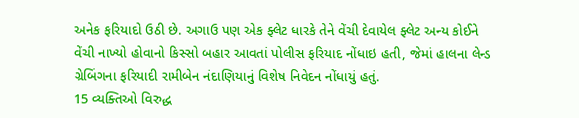અનેક ફરિયાદો ઉઠી છે. અગાઉ પણ એક ફ્લેટ ધારકે તેને વેંચી દેવાયેલ ફ્લેટ અન્ય કોઈને વેંચી નાખ્યો હોવાનો કિસ્સો બહાર આવતાં પોલીસ ફરિયાદ નોંધાઇ હતી, જેમાં હાલના લેન્ડ ગ્રેબિંગના ફરિયાદી રામીબેન નંદાણિયાનું વિશેષ નિવેદન નોંધાયું હતું.
15 વ્યક્તિઓ વિરુદ્ધ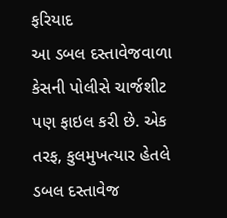ફરિયાદ
આ ડબલ દસ્તાવેજવાળા કેસની પોલીસે ચાર્જશીટ પણ ફાઇલ કરી છે. એક તરફ, કુલમુખત્યાર હેતલે ડબલ દસ્તાવેજ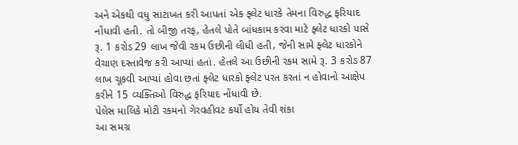અને એકથી વધુ સાટાખત કરી આપતાં એક ફ્લેટ ધારકે તેમના વિરુદ્ધ ફરિયાદ નોંધાવી હતી. તો બીજી તરફ, હેતલે પોતે બાંધકામ કરવા માટે ફ્લેટ ધારકો પાસે રૂ. 1 કરોડ 29 લાખ જેવી રકમ ઉછીની લીધી હતી, જેની સામે ફ્લેટ ધારકોને વેચાણ દસ્તાવેજ કરી આપ્યાં હતાં. હેતલે આ ઉછીની રકમ સામે રૂ. 3 કરોડ 87 લાખ ચૂકવી આપ્યાં હોવા છતાં ફ્લેટ ધારકો ફ્લેટ પરત કરતાં ન હોવાનો આક્ષેપ કરીને 15 વ્યક્તિઓ વિરુદ્ધ ફરિયાદ નોંધાવી છે.
પેલેસ માલિકે મોટી રકમનો ગેરવહીવટ કર્યો હોય તેવી શંકા
આ સમગ્ર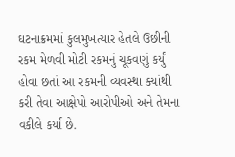ઘટનાક્રમમાં કુલમુખત્યાર હેતલે ઉછીની રકમ મેળવી મોટી રકમનું ચૂકવણું કર્યું હોવા છતાં આ રકમની વ્યવસ્થા ક્યાંથી કરી તેવા આક્ષેપો આરોપીઓ અને તેમના વકીલે કર્યા છે.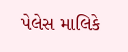પેલેસ માલિકે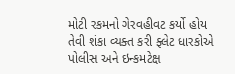મોટી રકમનો ગેરવહીવટ કર્યો હોય તેવી શંકા વ્યક્ત કરી ફ્લેટ ધારકોએ પોલીસ અને ઇન્કમટેક્ષ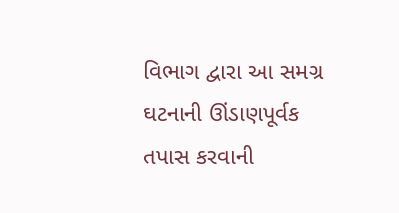વિભાગ દ્વારા આ સમગ્ર ઘટનાની ઊંડાણપૂર્વક તપાસ કરવાની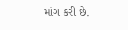માંગ કરી છે.